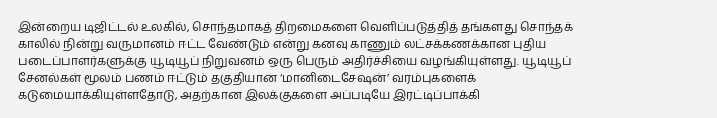இன்றைய டிஜிட்டல் உலகில், சொந்தமாகத் திறமைகளை வெளிப்படுத்தித் தங்களது சொந்தக் காலில் நின்று வருமானம் ஈட்ட வேண்டும் என்று கனவு காணும் லட்சக்கணக்கான புதிய படைப்பாளர்களுக்கு யூடியூப் நிறுவனம் ஒரு பெரும் அதிர்ச்சியை வழங்கியுள்ளது. யூடியூப் சேனல்கள் மூலம் பணம் ஈட்டும் தகுதியான ‘மானிடைசேஷன்’ வரம்புகளைக் கடுமையாக்கியுள்ளதோடு, அதற்கான இலக்குகளை அப்படியே இரட்டிப்பாக்கி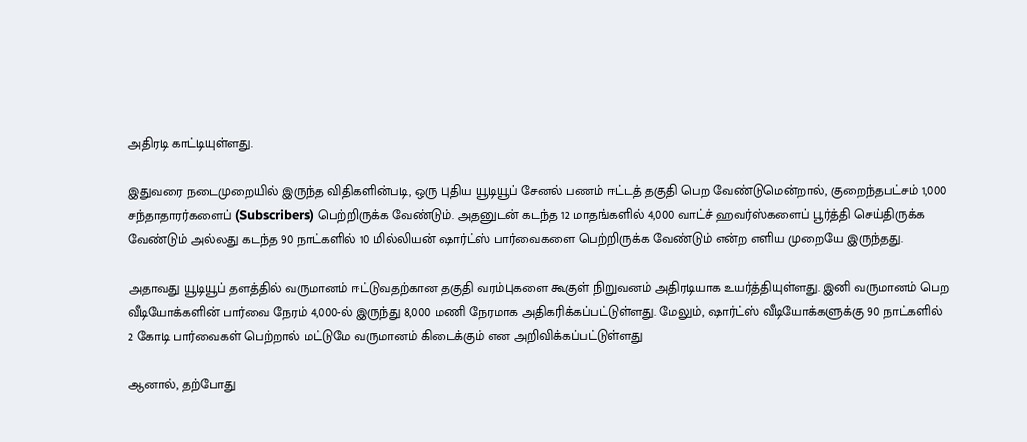அதிரடி காட்டியுள்ளது.

இதுவரை நடைமுறையில் இருந்த விதிகளின்படி, ஒரு புதிய யூடியூப் சேனல் பணம் ஈட்டத் தகுதி பெற வேண்டுமென்றால், குறைந்தபட்சம் 1,000 சந்தாதாரர்களைப் (Subscribers) பெற்றிருக்க வேண்டும். அதனுடன் கடந்த 12 மாதங்களில் 4,000 வாட்ச் ஹவர்ஸ்களைப் பூர்த்தி செய்திருக்க வேண்டும் அல்லது கடந்த 90 நாட்களில் 10 மில்லியன் ஷார்ட்ஸ் பார்வைகளை பெற்றிருக்க வேண்டும் என்ற எளிய முறையே இருந்தது.

அதாவது யூடியூப் தளத்தில் வருமானம் ஈட்டுவதற்கான தகுதி வரம்புகளை கூகுள் நிறுவனம் அதிரடியாக உயர்த்தியுள்ளது. இனி வருமானம் பெற வீடியோக்களின் பார்வை நேரம் 4,000-ல் இருந்து 8,000 மணி நேரமாக அதிகரிக்கப்பட்டுள்ளது. மேலும், ஷார்ட்ஸ் வீடியோக்களுக்கு 90 நாட்களில் 2 கோடி பார்வைகள் பெற்றால் மட்டுமே வருமானம் கிடைக்கும் என அறிவிக்கப்பட்டுள்ளது

ஆனால், தற்போது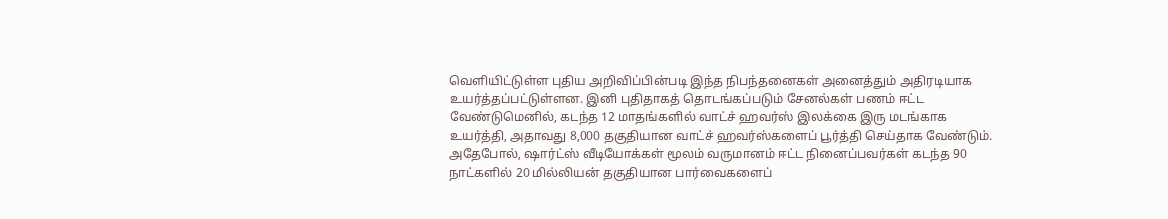வெளியிட்டுள்ள புதிய அறிவிப்பின்படி இந்த நிபந்தனைகள் அனைத்தும் அதிரடியாக உயர்த்தப்பட்டுள்ளன. இனி புதிதாகத் தொடங்கப்படும் சேனல்கள் பணம் ஈட்ட வேண்டுமெனில், கடந்த 12 மாதங்களில் வாட்ச் ஹவர்ஸ் இலக்கை இரு மடங்காக உயர்த்தி, அதாவது 8,000 தகுதியான வாட்ச் ஹவர்ஸ்களைப் பூர்த்தி செய்தாக வேண்டும். அதேபோல், ஷார்ட்ஸ் வீடியோக்கள் மூலம் வருமானம் ஈட்ட நினைப்பவர்கள் கடந்த 90 நாட்களில் 20 மில்லியன் தகுதியான பார்வைகளைப்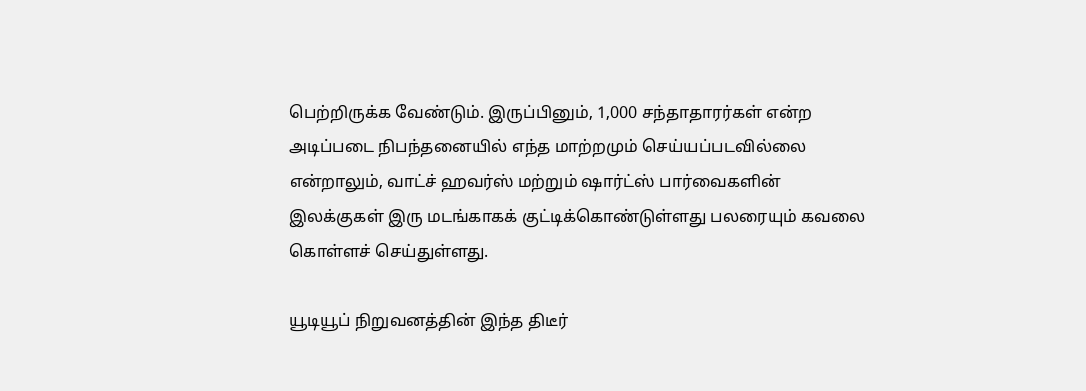பெற்றிருக்க வேண்டும். இருப்பினும், 1,000 சந்தாதாரர்கள் என்ற அடிப்படை நிபந்தனையில் எந்த மாற்றமும் செய்யப்படவில்லை என்றாலும், வாட்ச் ஹவர்ஸ் மற்றும் ஷார்ட்ஸ் பார்வைகளின் இலக்குகள் இரு மடங்காகக் குட்டிக்கொண்டுள்ளது பலரையும் கவலை கொள்ளச் செய்துள்ளது.

யூடியூப் நிறுவனத்தின் இந்த திடீர்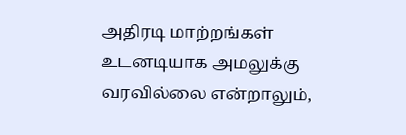அதிரடி மாற்றங்கள் உடனடியாக அமலுக்கு வரவில்லை என்றாலும்,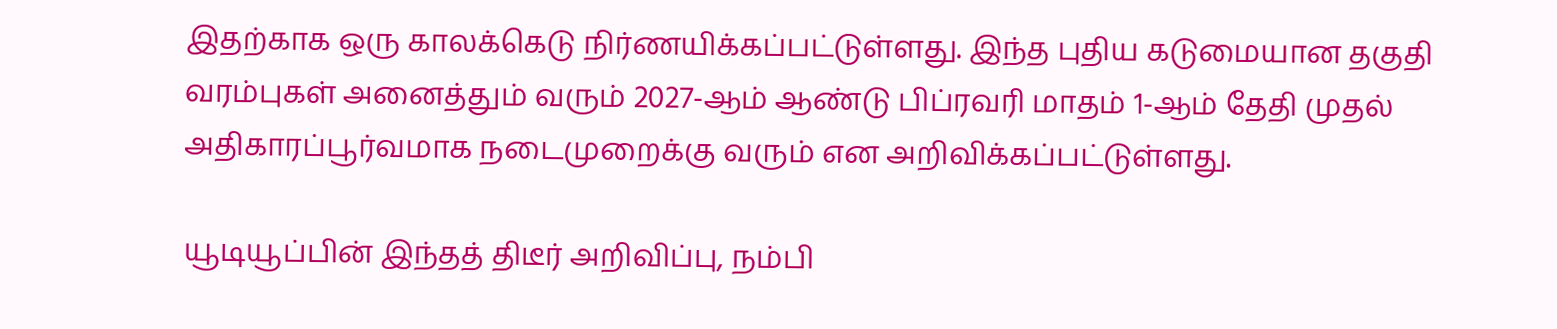இதற்காக ஒரு காலக்கெடு நிர்ணயிக்கப்பட்டுள்ளது. இந்த புதிய கடுமையான தகுதி வரம்புகள் அனைத்தும் வரும் 2027-ஆம் ஆண்டு பிப்ரவரி மாதம் 1-ஆம் தேதி முதல் அதிகாரப்பூர்வமாக நடைமுறைக்கு வரும் என அறிவிக்கப்பட்டுள்ளது.

யூடியூப்பின் இந்தத் திடீர் அறிவிப்பு, நம்பி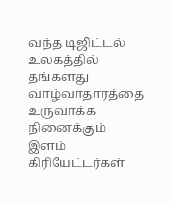வந்த டிஜிட்டல் உலகத்தில் தங்களது வாழ்வாதாரத்தை உருவாக்க நினைக்கும் இளம் கிரியேட்டர்கள்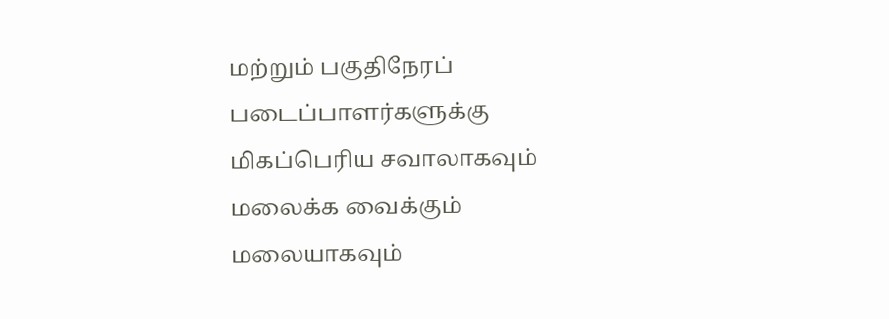மற்றும் பகுதிநேரப் படைப்பாளர்களுக்கு மிகப்பெரிய சவாலாகவும் மலைக்க வைக்கும் மலையாகவும்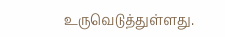உருவெடுத்துள்ளது.